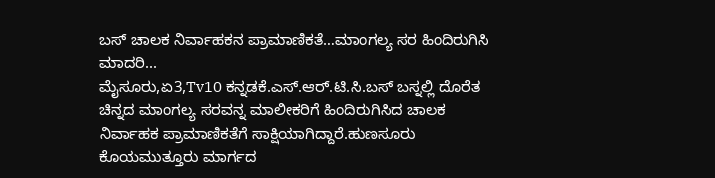ಬಸ್ ಚಾಲಕ ನಿರ್ವಾಹಕನ ಪ್ರಾಮಾಣಿಕತೆ…ಮಾಂಗಲ್ಯ ಸರ ಹಿಂದಿರುಗಿಸಿ ಮಾದರಿ...
ಮೈಸೂರು,ಏ3,Tv10 ಕನ್ನಡಕೆ.ಎಸ್.ಆರ್.ಟಿ.ಸಿ.ಬಸ್ ಬಸ್ನಲ್ಲಿ ದೊರೆತ ಚಿನ್ನದ ಮಾಂಗಲ್ಯ ಸರವನ್ನ ಮಾಲೀಕರಿಗೆ ಹಿಂದಿರುಗಿಸಿದ ಚಾಲಕ ನಿರ್ವಾಹಕ ಪ್ರಾಮಾಣಿಕತೆಗೆ ಸಾಕ್ಷಿಯಾಗಿದ್ದಾರೆ.ಹುಣಸೂರು ಕೊಯಮುತ್ತೂರು ಮಾರ್ಗದ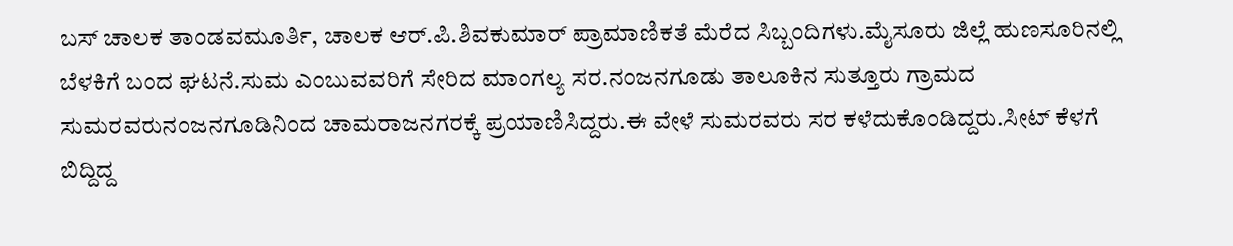ಬಸ್ ಚಾಲಕ ತಾಂಡವಮೂರ್ತಿ, ಚಾಲಕ ಆರ್.ಪಿ.ಶಿವಕುಮಾರ್ ಪ್ರಾಮಾಣಿಕತೆ ಮೆರೆದ ಸಿಬ್ಬಂದಿಗಳು.ಮೈಸೂರು ಜಿಲ್ಲೆ ಹುಣಸೂರಿನಲ್ಲಿ ಬೆಳಕಿಗೆ ಬಂದ ಘಟನೆ.ಸುಮ ಎಂಬುವವರಿಗೆ ಸೇರಿದ ಮಾಂಗಲ್ಯ ಸರ.ನಂಜನಗೂಡು ತಾಲೂಕಿನ ಸುತ್ತೂರು ಗ್ರಾಮದ ಸುಮರವರುನಂಜನಗೂಡಿನಿಂದ ಚಾಮರಾಜನಗರಕ್ಕೆ ಪ್ರಯಾಣಿಸಿದ್ದರು.ಈ ವೇಳೆ ಸುಮರವರು ಸರ ಕಳೆದುಕೊಂಡಿದ್ದರು.ಸೀಟ್ ಕೆಳಗೆ ಬಿದ್ದಿದ್ದ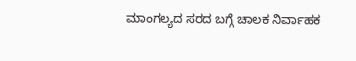ಮಾಂಗಲ್ಯದ ಸರದ ಬಗ್ಗೆ ಚಾಲಕ ನಿರ್ವಾಹಕ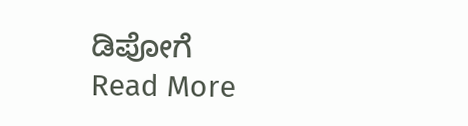ಡಿಪೋಗೆ
Read More